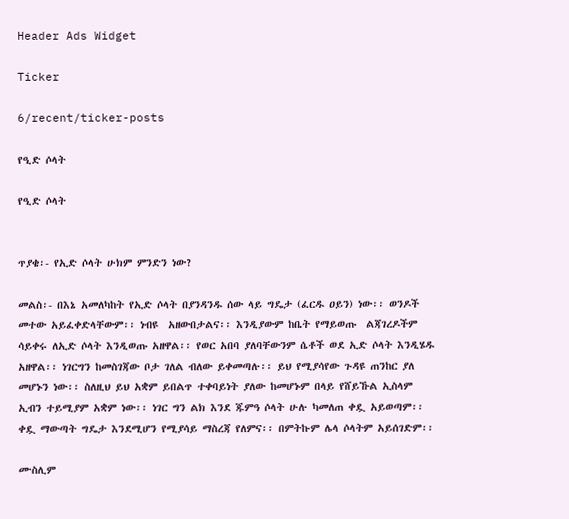Header Ads Widget

Ticker

6/recent/ticker-posts

የዒድ ሶላት

የዒድ ሶላት


ጥያቄ፡- የኢድ ሶላት ሁክም ምንድን ነው?

መልስ፡- በእኔ አመለካከት የኢድ ሶላት በያንዳንዱ ሰው ላይ ግዴታ (ፈርዱ ዐይን) ነው፡፡ ወንዶች መተው አይፈቀድላቸውም፡፡ ነብዩ  አዘውበታልና፡፡ እንዲያውም ከቤት የማይወጡ  ልጃገረዶችም ሳይቀሩ ለኢድ ሶላት እንዲወጡ አዘዋል፡፡ የወር አበባ ያለባቸውንም ሴቶች ወደ ኢድ ሶላት እንዲሄዱ አዘዋል፡፡ ነገርግን ከመስገጃው ቦታ ገለል ብለው ይቀመጣሉ፡፡ ይህ የሚያሳየው ጉዳዩ ጠንከር ያለ መሆኑን ነው፡፡ ስለዚህ ይህ አቋም ይበልጥ ተቀባይነት ያለው ከመሆኑም በላይ የሸይኹል ኢስላም ኢብን ተይሚያም አቋም ነው፡፡ ነገር ግን ልክ እንደ ጁምዓ ሶላት ሁሉ ካመለጠ ቀዷ አይወጣም፡፡ ቀዷ ማውጣት ግዴታ እንደሚሆን የሚያሳይ ማስረጃ የለምና፡፡ በምትኩም ሌላ ሶላትም አይሰገድም፡፡

ሙስሊም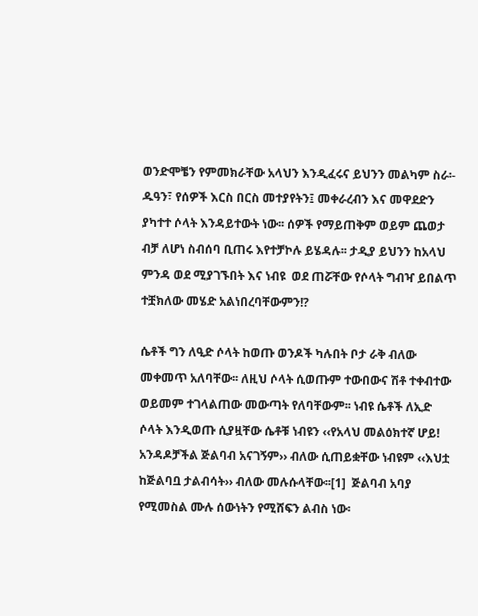ወንድሞቼን የምመክራቸው አላህን እንዲፈሩና ይህንን መልካም ስራ፡- ዱዓን፣ የሰዎች እርስ በርስ መተያየትን፤ መቀራረብን እና መዋደድን ያካተተ ሶላት እንዳይተውት ነው፡፡ ሰዎች የማይጠቅም ወይም ጨወታ ብቻ ለሆነ ስብሰባ ቢጠሩ እየተቻኮሉ ይሄዳሉ፡፡ ታዲያ ይህንን ከአላህ ምንዳ ወደ ሚያገኙበት እና ነብዩ  ወደ ጠሯቸው የሶላት ግብዣ ይበልጥ ተቿክለው መሄድ አልነበረባቸውምን!?

ሴቶች ግን ለዒድ ሶላት ከወጡ ወንዶች ካሉበት ቦታ ራቅ ብለው መቀመጥ አለባቸው፡፡ ለዚህ ሶላት ሲወጡም ተውበውና ሽቶ ተቀብተው ወይመም ተገላልጠው መውጣት የለባቸውም፡፡ ነብዩ ሴቶች ለኢድ ሶላት እንዲወጡ ሲያዟቸው ሴቶቹ ነብዩን ‹‹የአላህ መልዕክተኛ ሆይ! አንዳዶቻችል ጅልባብ አናገኝም›› ብለው ሲጠይቋቸው ነብዩም ‹‹እህቷ ከጅልባቧ ታልብሳት›› ብለው መሉሱላቸው፡፡[1]  ጅልባብ አባያ የሚመስል ሙሉ ሰውነትን የሚሸፍን ልብስ ነው፡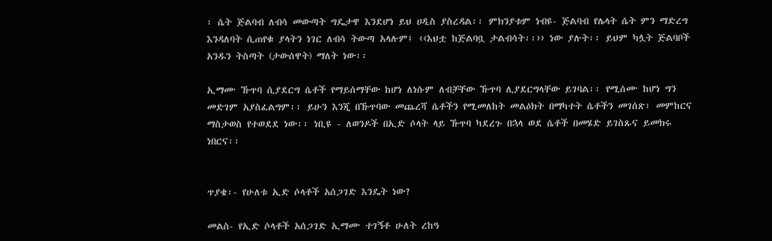፡ ሴት ጅልባብ ለብሳ መውጣት ግዴታዋ እንደሆነ ይህ ሀዲስ ያስረዳል፡፡ ምክንያቱም ነብዩ- ጅልባብ የሌላት ሴት ምን ማድረግ እንዳለባት ሲጠየቁ ያላትን ነገር ለብሳ ትውጣ አላሉም፤ ‹‹እህቷ ከጅልባቧ ታልብሳት፡፡›› ነው ያሉት፡፡ ይህም ካሏት ጅልባቦች አንዱን ትስጣት (ታውሰዋት) ማለት ነው፡፡

ኢማሙ ኹጥባ ሲያደርግ ሴቶች የማይሰማቸው ከሆነ ለነሱም ለብቻቸው ኹጥባ ሊያደርግላቸው ይገባል፡፡ የሚሰሙ ከሆነ ግን መድገም አያስፈልግም፡፡ ይሁን እንጂ በኹጥባው መጨረሻ ሴቶችን የሚመለከት መልዕክት በማካተት ሴቶችን መገሰጽ፣ መምከርና ማስታወስ የተወደደ ነው፡፡ ነቢዩ - ለወንዶች በኢድ ሶላት ላይ ኹጥባ ካደረጉ በኋላ ወደ ሴቶች በመሄድ ይገስጹና ይመክሩ ነበርና፡፡


ጥያቄ፡- የሁለቱ ኢድ ሶላቶች አሰጋገድ እንዴት ነው?

መልስ- የኢድ ሶላቶች አሰጋገድ ኢማሙ ተገኝቶ ሁለት ረከዓ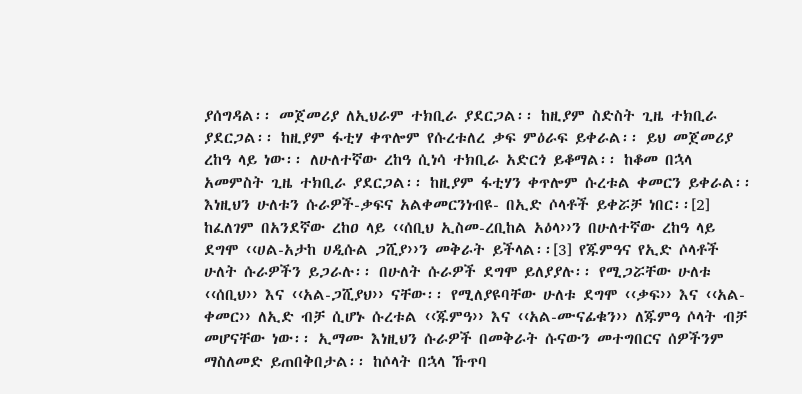ያሰግዳል፡፡ መጀመሪያ ለኢህራም ተክቢራ ያደርጋል፡፡ ከዚያም ስድስት ጊዜ ተክቢራ ያደርጋል፡፡ ከዚያም ፋቲሃ ቀጥሎም የሱረቱለረ ቃፍ ምዕራፍ ይቀራል፡፡ ይህ መጀመሪያ ረከዓ ላይ ነው፡፡ ለሁለተኛው ረከዓ ሲነሳ ተክቢራ አድርጎ ይቆማል፡፡ ከቆመ በኋላ አመምስት ጊዜ ተክቢራ ያደርጋል፡፡ ከዚያም ፋቲሃን ቀጥሎም ሱረቱል ቀመርን ይቀራል፡፡ እነዚህን ሁለቱን ሱራዎች-ቃፍና አልቀመርንነብዩ- በኢድ ሶላቶች ይቀሯቻ ነበር፡፡[2] ከፈለገም በአንደኛው ረከዐ ላይ ‹‹ሰቢህ ኢስመ-ረቢከል አዕላ››ን በሁለተኛው ረከዓ ላይ ደግሞ ‹‹ሀል-አታከ ሀዲሱል ጋሺያ››ን መቅራት ይችላል፡፡[3] የጁምዓና የኢድ ሶላቶች ሁለት ሱራዎችን ይጋራሉ፡፡ በሁለት ሱራዎች ደግሞ ይለያያሉ፡፡ የሚጋሯቸው ሁለቱ ‹‹ሰቢህ›› እና ‹‹አል-ጋሺያህ›› ናቸው፡፡ የሚለያዩባቸው ሁለቱ ደግሞ ‹‹ቃፍ›› እና ‹‹አል-ቀመር›› ለኢድ ብቻ ሲሆኑ ሱረቱል ‹‹ጁምዓ›› እና ‹‹አል-ሙናፊቁን›› ለጁምዓ ሶላት ብቻ መሆናቸው ነው፡፡ ኢማሙ እነዚህን ሱራዎች በመቅራት ሱናውን መተግበርና ሰዎችንም ማስለመድ ይጠበቅበታል፡፡ ከሶላት በኋላ ኹጥባ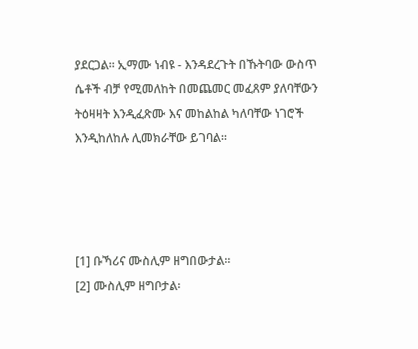ያደርጋል፡፡ ኢማሙ ነብዩ - እንዳደረጉት በኹትባው ውስጥ ሴቶች ብቻ የሚመለከት በመጨመር መፈጸም ያለባቸውን ትዕዛዛት እንዲፈጽሙ እና መከልከል ካለባቸው ነገሮች እንዲከለከሉ ሊመክራቸው ይገባል፡፡




[1] ቡኻሪና ሙስሊም ዘግበውታል፡፡
[2] ሙስሊም ዘግቦታል፡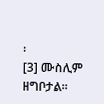፡
[3] ሙስሊም ዘግቦታል፡፡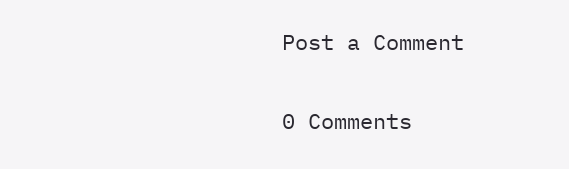Post a Comment

0 Comments